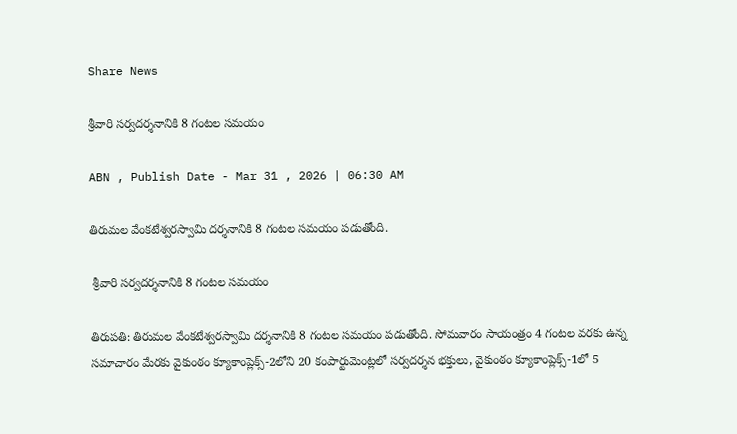Share News

శ్రీవారి సర్వదర్శనానికి 8 గంటల సమయం

ABN , Publish Date - Mar 31 , 2026 | 06:30 AM

తిరుమల వేంకటేశ్వరస్వామి దర్శనానికి 8 గంటల సమయం పడుతోంది.

 శ్రీవారి సర్వదర్శనానికి 8 గంటల సమయం

తిరుపతి: తిరుమల వేంకటేశ్వరస్వామి దర్శనానికి 8 గంటల సమయం పడుతోంది. సోమవారం సాయంత్రం 4 గంటల వరకు ఉన్న సమాచారం మేరకు వైకుంఠం క్యూకాంప్లెక్స్‌-2లోని 20 కంపార్టుమెంట్లలో సర్వదర్శన భక్తులు, వైకుంఠం క్యూకాంప్లెక్స్‌-1లో 5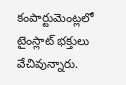కంపార్టుమెంట్లలో టైంస్లాట్‌ భక్తులు వేచివున్నారు.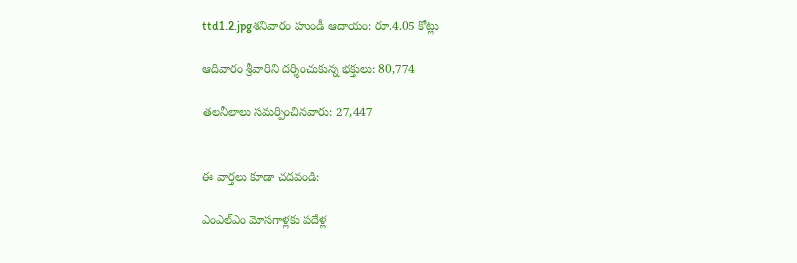ttd1.2.jpgశనివారం హుండీ ఆదాయం: రూ.4.05 కోట్లు

ఆదివారం శ్రీవారిని దర్శించుకున్న భక్తులు: 80,774

తలనీలాలు సమర్పించినవారు: 27,447


ఈ వార్తలు కూడా చదవండి:

ఎంఎల్‌ఎం మోసగాళ్లకు పదేళ్ల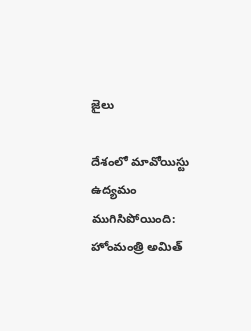జైలు

దేశంలో మావోయిస్టు ఉద్యమం ముగిసిపోయింది: హోంమంత్రి అమిత్‌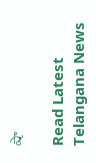షా

Read Latest Telangana News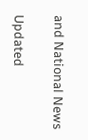and National News

Updated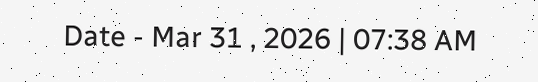Date - Mar 31 , 2026 | 07:38 AM